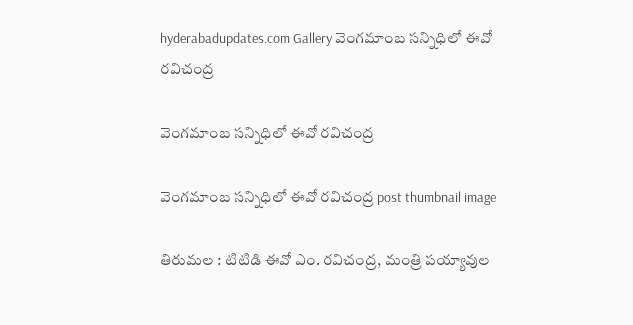hyderabadupdates.com Gallery వెంగ‌మాంబ స‌న్నిధిలో ఈవో ర‌విచంద్ర‌

వెంగ‌మాంబ స‌న్నిధిలో ఈవో ర‌విచంద్ర‌

వెంగ‌మాంబ స‌న్నిధిలో ఈవో ర‌విచంద్ర‌ post thumbnail image

తిరుమల : టిటిడి ఈవో ఎం. రవిచంద్ర, మంత్రి పయ్యావుల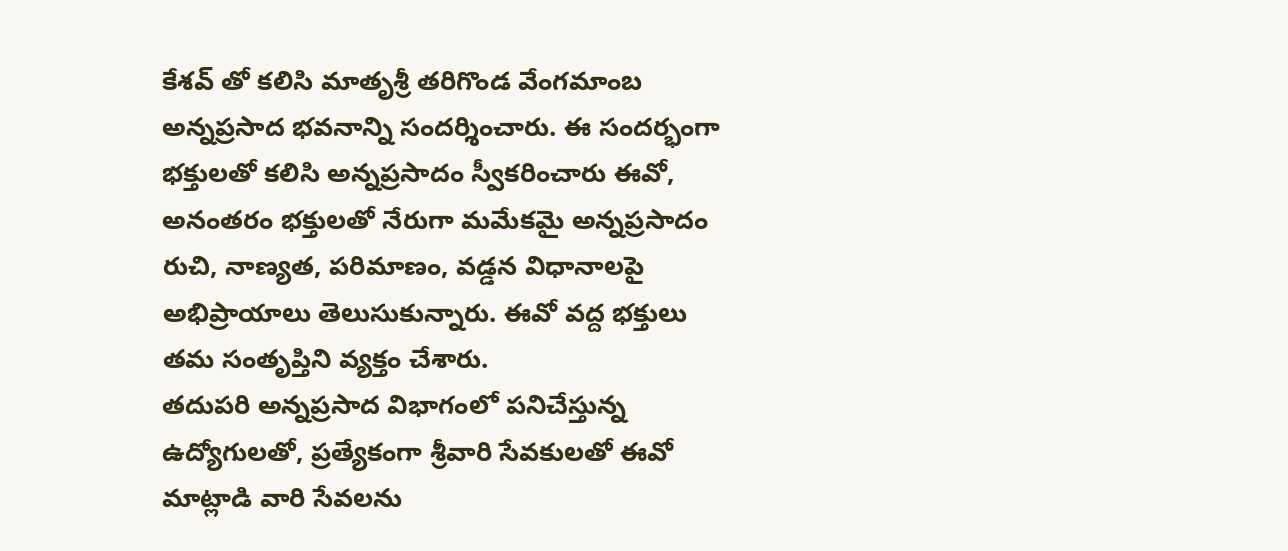కేశవ్ తో కలిసి మాతృశ్రీ తరిగొండ వేంగమాంబ అన్నప్రసాద భవనాన్ని సందర్శించారు. ఈ సందర్భంగా భక్తులతో కలిసి అన్నప్రసాదం స్వీకరించారు ఈవో, అనంతరం భక్తులతో నేరుగా మమేకమై అన్నప్రసాదం రుచి, నాణ్యత, పరిమాణం, వడ్డన విధానాలపై అభిప్రాయాలు తెలుసుకున్నారు. ఈవో వద్ద భక్తులు తమ సంతృప్తిని వ్యక్తం చేశారు.
తదుపరి అన్నప్రసాద విభాగంలో పనిచేస్తున్న ఉద్యోగులతో, ప్రత్యేకంగా శ్రీ‌వారి సేవకులతో ఈవో మాట్లాడి వారి సేవలను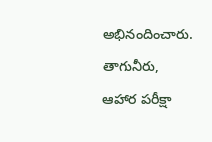అభినందించారు. తాగునీరు, ఆహార పరీక్షా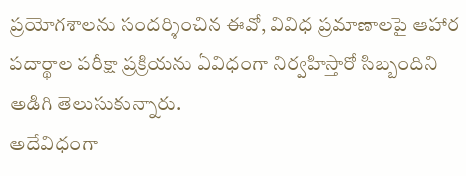ప్రయోగశాలను సందర్శించిన ఈవో, వివిధ ప్రమాణాలపై ఆహార పదార్థాల పరీక్షా ప్రక్రియను ఏవిధంగా నిర్వహిస్తారో సిబ్బందిని అడిగి తెలుసుకున్నారు.
అదేవిధంగా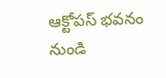ఆక్టోపస్ భవనం నుండి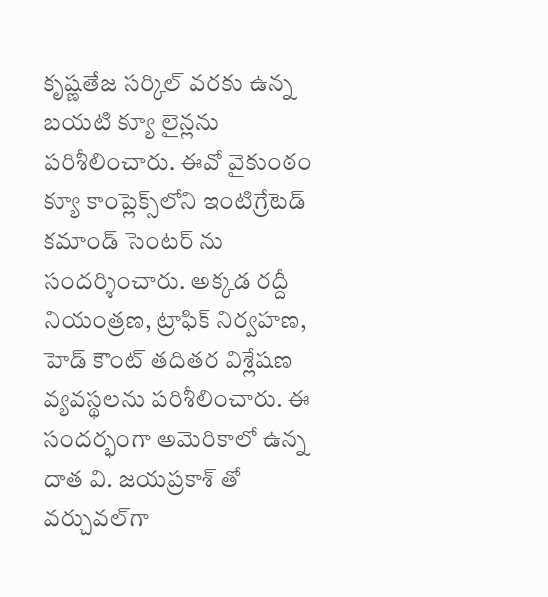కృష్ణతేజ సర్కిల్ వరకు ఉన్న బయటి క్యూ లైన్లను పరిశీలించారు. ఈవో వైకుంఠం క్యూ కాంప్లెక్స్‌లోని ఇంటిగ్రేటెడ్ కమాండ్ సెంటర్ ను సందర్శించారు. అక్కడ రద్దీ నియంత్రణ, ట్రాఫిక్ నిర్వహణ, హెడ్ కౌంట్ తదితర విశ్లేషణ వ్యవస్థలను పరిశీలించారు. ఈ సందర్భంగా అమెరికాలో ఉన్న దాత వి. జయప్రకాశ్ తో వర్చువల్‌గా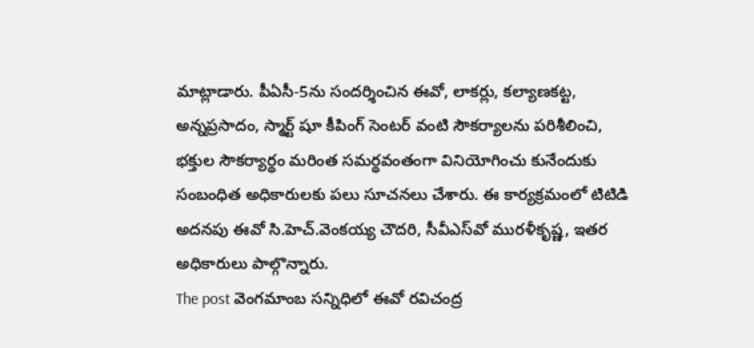మాట్లాడారు. పీఏసీ-5ను సందర్శించిన ఈవో, లాకర్లు, కల్యాణకట్ట, అన్నప్రసాదం, స్మార్ట్ షూ కీపింగ్ సెంటర్ వంటి సౌకర్యాలను పరిశీలించి, భక్తుల సౌకర్యార్థం మరింత సమర్థవంతంగా వినియోగించు కునేందుకు సంబంధిత అధికారులకు పలు సూచనలు చేశారు. ఈ కార్యక్రమంలో టిటిడి అదనపు ఈవో సి.హెచ్.వెంకయ్య చౌదరి, సీవీఎస్‌వో మురళీకృష్ణ, ఇతర అధికారులు పాల్గొన్నారు.
The post వెంగ‌మాంబ స‌న్నిధిలో ఈవో ర‌విచంద్ర‌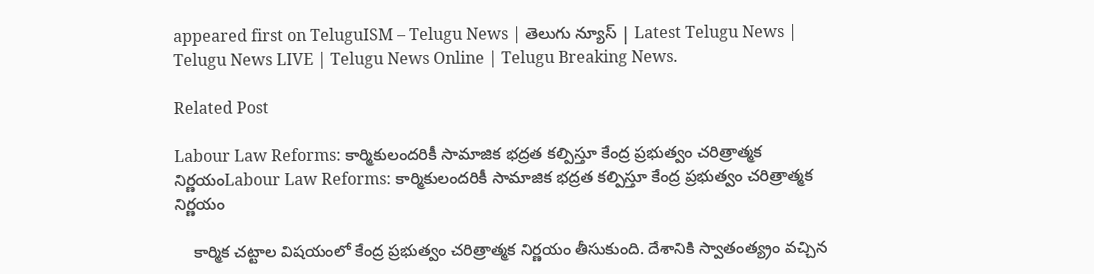appeared first on TeluguISM – Telugu News | తెలుగు న్యూస్ | Latest Telugu News | Telugu News LIVE | Telugu News Online | Telugu Breaking News.

Related Post

Labour Law Reforms: కార్మికులందరికీ సామాజిక భద్రత కల్పిస్తూ కేంద్ర ప్రభుత్వం చరిత్రాత్మక నిర్ణయంLabour Law Reforms: కార్మికులందరికీ సామాజిక భద్రత కల్పిస్తూ కేంద్ర ప్రభుత్వం చరిత్రాత్మక నిర్ణయం

    కార్మిక చట్టాల విషయంలో కేంద్ర ప్రభుత్వం చరిత్రాత్మక నిర్ణయం తీసుకుంది. దేశానికి స్వాతంత్య్రం వచ్చిన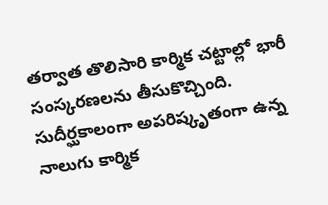తర్వాత తొలిసారి కార్మిక చట్టాల్లో భారీ సంస్కరణలను తీసుకొచ్చింది. సుదీర్ఘకాలంగా అపరిష్కృతంగా ఉన్న నాలుగు కార్మిక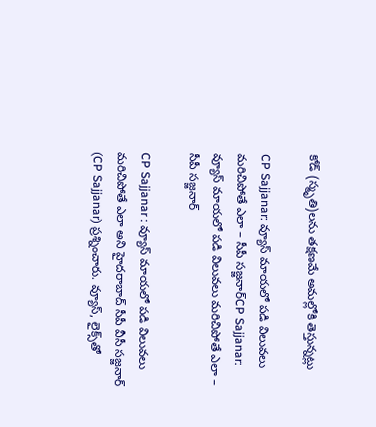కోడ్‌ (స్మృతి)లను తక్షణమే అమల్లోకి తెస్తున్నట్లు

CP Sajjanar: వ్యూస్‌ మాయలో పడి విలువలు మరిచిపోతే ఎలా – సీపీ సజ్జనార్‌CP Sajjanar: వ్యూస్‌ మాయలో పడి విలువలు మరిచిపోతే ఎలా – సీపీ సజ్జనార్‌

CP Sajjanar : వ్యూస్‌ మాయలో పడి విలువలు మరిచిపోతే ఎలా అని హైదరాబాద్‌ సీపీ వీసీ సజ్జనార్‌ (CP Sajjanar) ప్రశ్నించారు. వ్యూస్‌, లైక్స్‌తో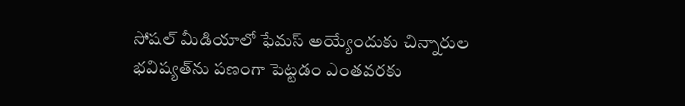సోషల్‌ మీడియాలో ఫేమస్‌ అయ్యేందుకు చిన్నారుల భవిష్యత్‌ను పణంగా పెట్టడం ఎంతవరకు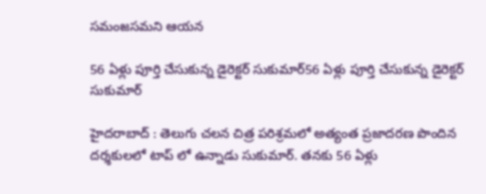సమంజసమని ఆయన

56 ఏళ్లు పూర్తి చేసుకున్న డైరెక్ట‌ర్ సుకుమార్56 ఏళ్లు పూర్తి చేసుకున్న డైరెక్ట‌ర్ సుకుమార్

హైద‌రాబాద్ : తెలుగు చ‌ల‌న చిత్ర ప‌రిశ్ర‌మ‌లో అత్యంత ప్ర‌జాద‌ర‌ణ పొందిన ద‌ర్శ‌కుల‌లో టాప్ లో ఉన్నాడు సుకుమార్. త‌నకు 56 ఏళ్లు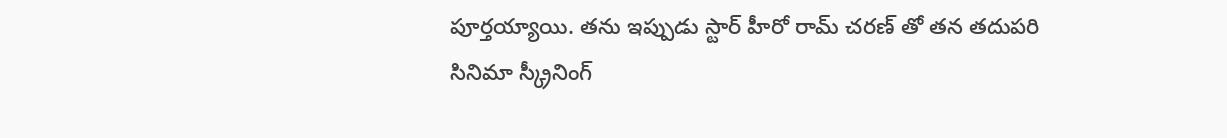పూర్త‌య్యాయి. త‌ను ఇప్పుడు స్టార్ హీరో రామ్ చ‌ర‌ణ్ తో త‌న త‌దుప‌రి సినిమా స్క్రీనింగ్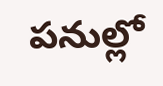ప‌నుల్లో